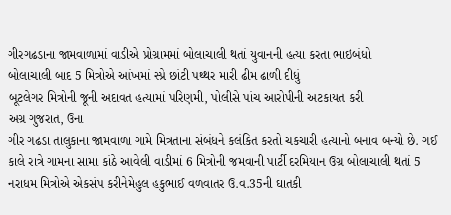ગીરગઢડાના જામવાળામાં વાડીએ પ્રોગ્રામમાં બોલાચાલી થતાં યુવાનની હત્યા કરતા ભાઇબંધો
બોલાચાલી બાદ 5 મિત્રોએ આંખમાં સ્પ્રે છાંટી પથ્થર મારી ઢીમ ઢાળી દીધું
બૂટલેગર મિત્રોની જૂની અદાવત હત્યામાં પરિણમી, પોલીસે પાંચ આરોપીની અટકાયત કરી
અગ્ર ગુજરાત, ઉના
ગીર ગઢડા તાલુકાના જામવાળા ગામે મિત્રતાના સંબંધને કલંકિત કરતો ચકચારી હત્યાનો બનાવ બન્યો છે. ગઈ કાલે રાત્રે ગામના સામા કાંઠે આવેલી વાડીમાં 6 મિત્રોની જમવાની પાર્ટી દરમિયાન ઉગ્ર બોલાચાલી થતાં 5 નરાધમ મિત્રોએ એકસંપ કરીનેમેહુલ હકુભાઈ વળવાતર ઉ.વ.35ની ઘાતકી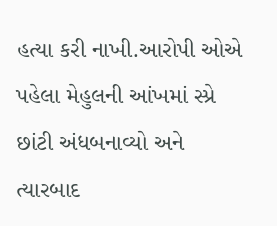હત્યા કરી નાખી.આરોપી ઓએ પહેલા મેહુલની આંખમાં સ્પ્રે છાંટી અંધબનાવ્યો અને ત્યારબાદ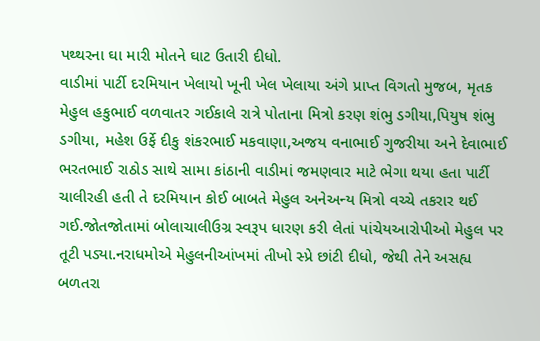પથ્થરના ઘા મારી મોતને ઘાટ ઉતારી દીધો.
વાડીમાં પાર્ટી દરમિયાન ખેલાયો ખૂની ખેલ ખેલાયા અંગે પ્રાપ્ત વિગતો મુજબ, મૃતક મેહુલ હકુભાઈ વળવાતર ગઈકાલે રાત્રે પોતાના મિત્રો કરણ શંભુ ડગીયા,પિયુષ શંભુ ડગીયા, મહેશ ઉર્ફે દીકુ શંકરભાઈ મકવાણા,અજય વનાભાઈ ગુજરીયા અને દેવાભાઈ ભરતભાઈ રાઠોડ સાથે સામા કાંઠાની વાડીમાં જમણવાર માટે ભેગા થયા હતા પાર્ટી ચાલીરહી હતી તે દરમિયાન કોઈ બાબતે મેહુલ અનેઅન્ય મિત્રો વચ્ચે તકરાર થઈ ગઈ.જોતજોતામાં બોલાચાલીઉગ્ર સ્વરૂપ ધારણ કરી લેતાં પાંચેયઆરોપીઓ મેહુલ પર તૂટી પડ્યા.નરાધમોએ મેહુલનીઆંખમાં તીખો સ્પ્રે છાંટી દીધો, જેથી તેને અસહ્ય બળતરા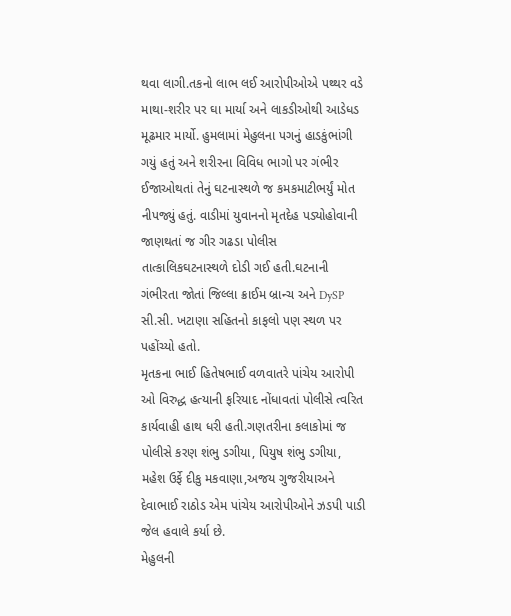થવા લાગી.તકનો લાભ લઈ આરોપીઓએ પથ્થર વડે માથા-શરીર પર ઘા માર્યા અને લાકડીઓથી આડેધડ મૂઢમાર માર્યો. હુમલામાં મેહુલના પગનું હાડકુંભાંગી ગયું હતું અને શરીરના વિવિધ ભાગો પર ગંભીર ઈજાઓથતાં તેનું ઘટનાસ્થળે જ કમકમાટીભર્યું મોત નીપજ્યું હતું. વાડીમાં યુવાનનો મૃતદેહ પડ્યોહોવાની જાણથતાં જ ગીર ગઢડા પોલીસ તાત્કાલિકઘટનાસ્થળે દોડી ગઈ હતી.ઘટનાની ગંભીરતા જોતાં જિલ્લા ક્રાઈમ બ્રાન્ચ અને DySP સી.સી. ખટાણા સહિતનો કાફલો પણ સ્થળ પર પહોંચ્યો હતો.
મૃતકના ભાઈ હિતેષભાઈ વળવાતરે પાંચેય આરોપી ઓ વિરુદ્ધ હત્યાની ફરિયાદ નોંધાવતાં પોલીસે ત્વરિત કાર્યવાહી હાથ ધરી હતી.ગણતરીના કલાકોમાં જ પોલીસે કરણ શંભુ ડગીયા, પિયુષ શંભુ ડગીયા, મહેશ ઉર્ફે દીકુ મકવાણા,અજય ગુજરીયાઅને દેવાભાઈ રાઠોડ એમ પાંચેય આરોપીઓને ઝડપી પાડી જેલ હવાલે કર્યા છે.
મેહુલની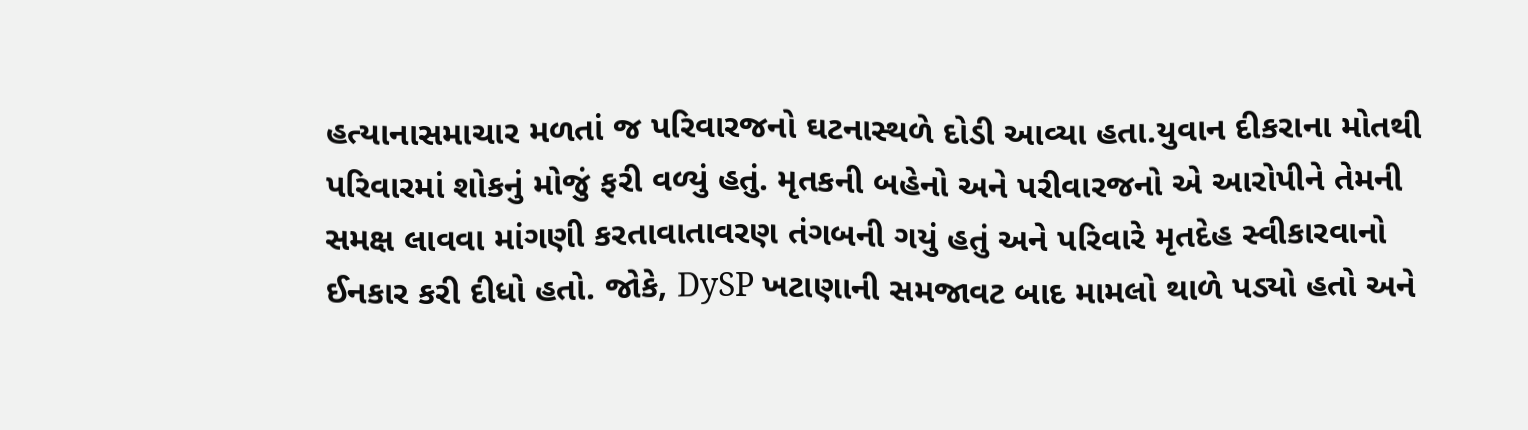હત્યાનાસમાચાર મળતાં જ પરિવારજનો ઘટનાસ્થળે દોડી આવ્યા હતા.યુવાન દીકરાના મોતથી પરિવારમાં શોકનું મોજું ફરી વળ્યું હતું. મૃતકની બહેનો અને પરીવારજનો એ આરોપીને તેમની સમક્ષ લાવવા માંગણી કરતાવાતાવરણ તંગબની ગયું હતું અને પરિવારે મૃતદેહ સ્વીકારવાનો ઈનકાર કરી દીધો હતો. જોકે, DySP ખટાણાની સમજાવટ બાદ મામલો થાળે પડ્યો હતો અને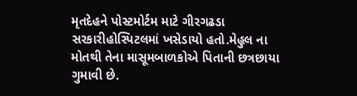મૃતદેહને પોસ્ટમોર્ટમ માટે ગીરગઢડા સરકારીહોસ્પિટલમાં ખસેડાયો હતો.મેહુલ ના મોતથી તેના માસૂમબાળકોએ પિતાની છત્રછાયા ગુમાવી છે.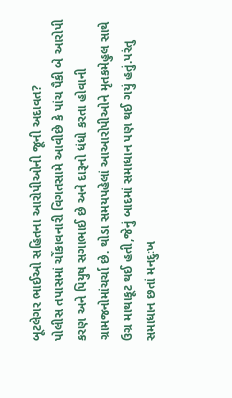બૂટલેગર ભાઈઓ સહિતના આરોપીઓની જૂની અદાવત?
પોલીસ તપાસમાં ચોંકાવનારી વિગતસામે આવીછે કે પાંચ પૈકી બે આરોપી કરણ અને પિયુષ સગાભાઈ છે અને દારૂનો ધંધો કરતા હોવાની ગ્રામજનોમાંચર્ચા છે. થોડા સમયપહેલાં આઆરોપીઓને મૃતકમેહુલ સાથે ઉગ્ર માથાકૂટ થઈ હતી,જેનું બાદમાં સમાધાન પણ થઈ ગયું હતું.પરંતુ સમાધાન છતાં મનદુઃખ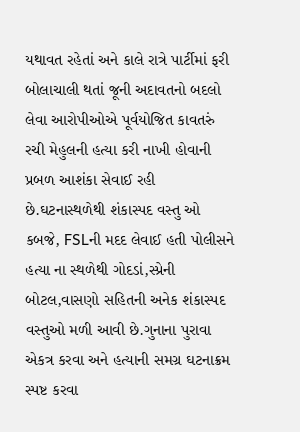યથાવત રહેતાં અને કાલે રાત્રે પાર્ટીમાં ફરી બોલાચાલી થતાં જૂની અદાવતનો બદલો લેવા આરોપીઓએ પૂર્વયોજિત કાવતરું રચી મેહુલની હત્યા કરી નાખી હોવાની પ્રબળ આશંકા સેવાઈ રહી છે.ઘટનાસ્થળેથી શંકાસ્પદ વસ્તુ ઓ કબજે, FSLની મદદ લેવાઈ હતી પોલીસને હત્યા ના સ્થળેથી ગોદડાં,સ્પ્રેની બોટલ,વાસણો સહિતની અનેક શંકાસ્પદ વસ્તુઓ મળી આવી છે.ગુનાના પુરાવા એકત્ર કરવા અને હત્યાની સમગ્ર ઘટનાક્રમ સ્પષ્ટ કરવા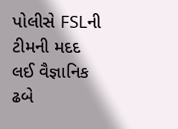પોલીસે FSLની ટીમની મદદ લઈ વૈજ્ઞાનિક ઢબે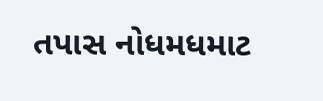તપાસ નોધમધમાટ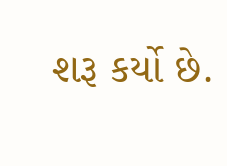શરૂ કર્યો છે.